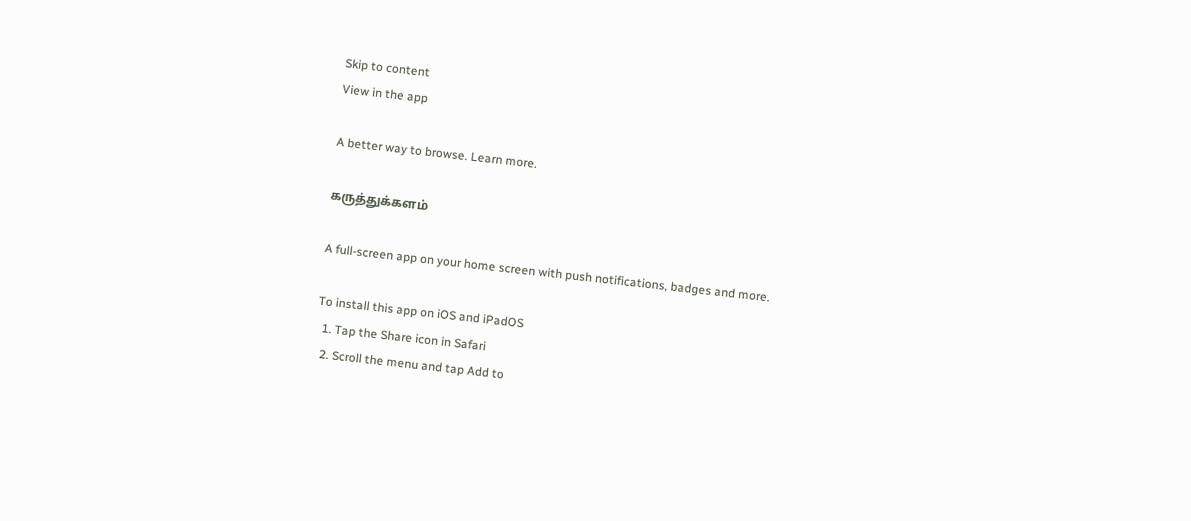Skip to content
View in the app

A better way to browse. Learn more.

கருத்துக்களம்

A full-screen app on your home screen with push notifications, badges and more.

To install this app on iOS and iPadOS
  1. Tap the Share icon in Safari
  2. Scroll the menu and tap Add to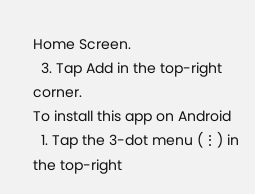Home Screen.
  3. Tap Add in the top-right corner.
To install this app on Android
  1. Tap the 3-dot menu (⋮) in the top-right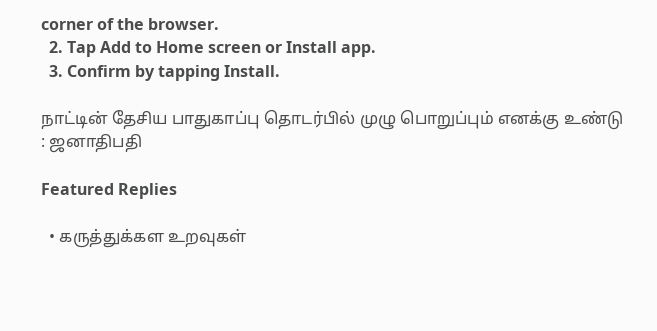corner of the browser.
  2. Tap Add to Home screen or Install app.
  3. Confirm by tapping Install.

நாட்டின் தேசிய பாதுகாப்பு தொடர்பில் முழு பொறுப்பும் எனக்கு உண்டு : ஜனாதிபதி

Featured Replies

  • கருத்துக்கள உறவுகள்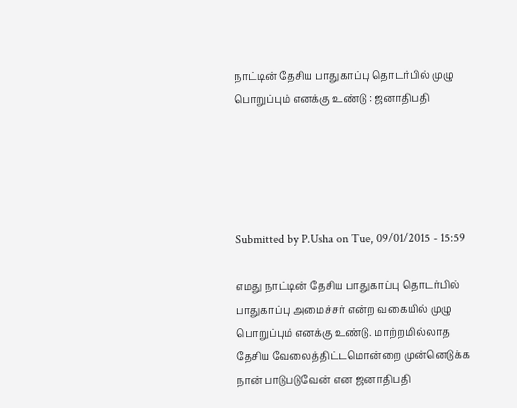நாட்டின் தேசிய பாதுகாப்பு தொடர்பில் முழு பொறுப்பும் எனக்கு உண்டு : ஜனாதிபதி





Submitted by P.Usha on Tue, 09/01/2015 - 15:59

எமது நாட்டின் தேசிய பாதுகாப்பு தொடர்பில் பாதுகாப்பு அமைச்சர் என்ற வகையில் முழு பொறுப்பும் எனக்கு உண்டு. மாற்றமில்லாத தேசிய வேலைத்திட்டமொன்றை முன்னெடுக்க நான் பாடுபடுவேன் என ஜனாதிபதி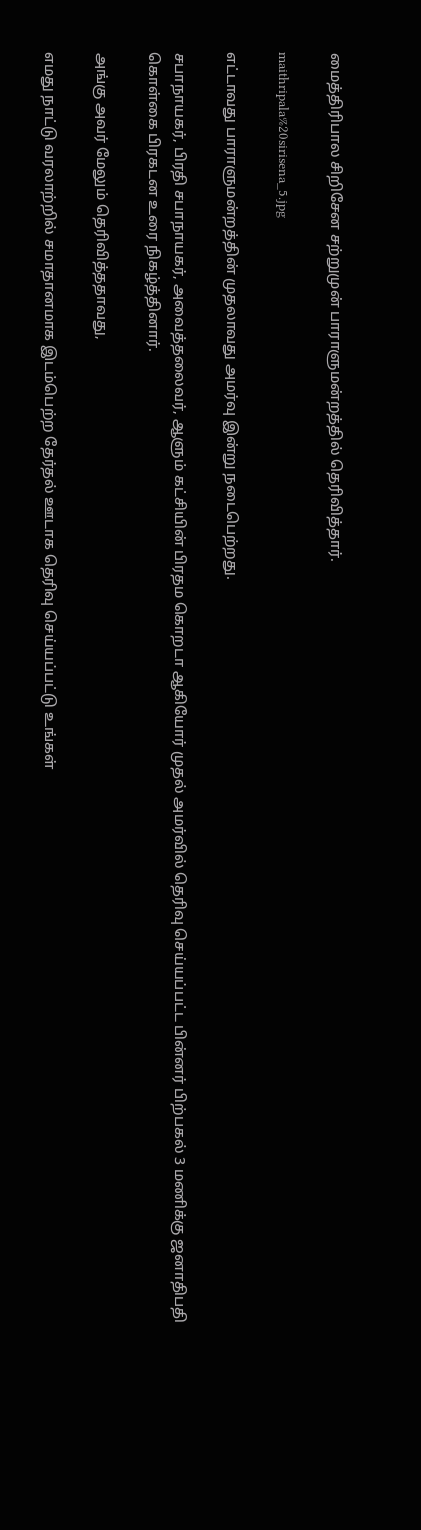மைத்திரிபால சிறிசேன சற்றுமுன் பாராளுமன்றத்தில் தெரிவித்தார்.

maithripala%20sirisena_5.jpg

எட்டாவது பாராளுமன்றத்தின் முதலாவது அமர்வு இன்று நடைபெற்றது.

சபாநாயகர், பிரதி சபாநாயகர், அவைத்தலைவர், ஆளும் கட்சியின் பிரதம கொறடா ஆகியோர் முதல் அமர்வில் தெரிவு செய்யப்பட்ட பின்னர் பிற்பகல் 3 மணிக்கு ஜனாதிபதி கொள்கை பிரகடன உரை நிகழ்த்தினார்.

அங்கு அவர் மேலும் தெரிவித்ததாவது,

எமது நாட்டு வரலாற்றில் சமாதானமாக இடம்பெற்ற தேர்தல் ஊடாக தெரிவு செய்யப்பட்டு உங்கள்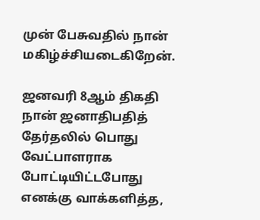முன் பேசுவதில் நான் மகிழ்ச்சியடைகிறேன்.

ஜனவரி 8ஆம் திகதி நான் ஜனாதிபதித் தேர்தலில் பொது வேட்பாளராக போட்டியிட்டபோது எனக்கு வாக்களித்த,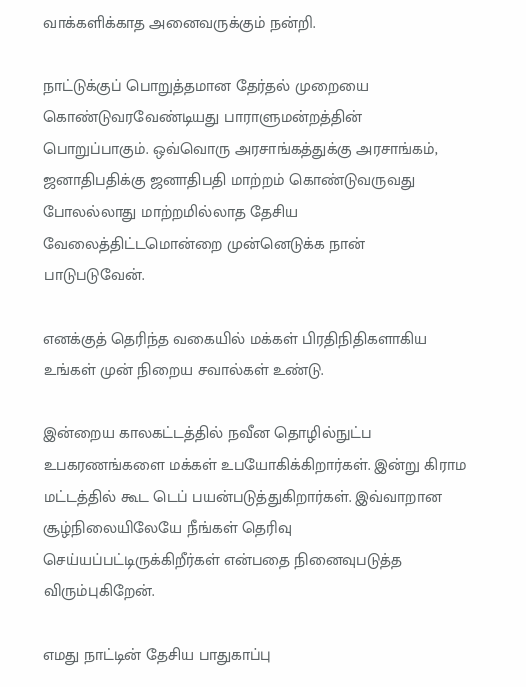வாக்களிக்காத அனைவருக்கும் நன்றி.

நாட்டுக்குப் பொறுத்தமான தேர்தல் முறையை கொண்டுவரவேண்டியது பாராளுமன்றத்தின் பொறுப்பாகும். ஒவ்வொரு அரசாங்கத்துக்கு அரசாங்கம், ஜனாதிபதிக்கு ஜனாதிபதி மாற்றம் கொண்டுவருவது போலல்லாது மாற்றமில்லாத தேசிய வேலைத்திட்டமொன்றை முன்னெடுக்க நான் பாடுபடுவேன்.

எனக்குத் தெரிந்த வகையில் மக்கள் பிரதிநிதிகளாகிய உங்கள் முன் நிறைய சவால்கள் உண்டு.

இன்றைய காலகட்டத்தில் நவீன தொழில்நுட்ப உபகரணங்களை மக்கள் உபயோகிக்கிறார்கள். இன்று கிராம மட்டத்தில் கூட டெப் பயன்படுத்துகிறார்கள். இவ்வாறான சூழ்நிலையிலேயே நீங்கள் தெரிவு செய்யப்பட்டிருக்கிறீர்கள் என்பதை நினைவுபடுத்த விரும்புகிறேன்.

எமது நாட்டின் தேசிய பாதுகாப்பு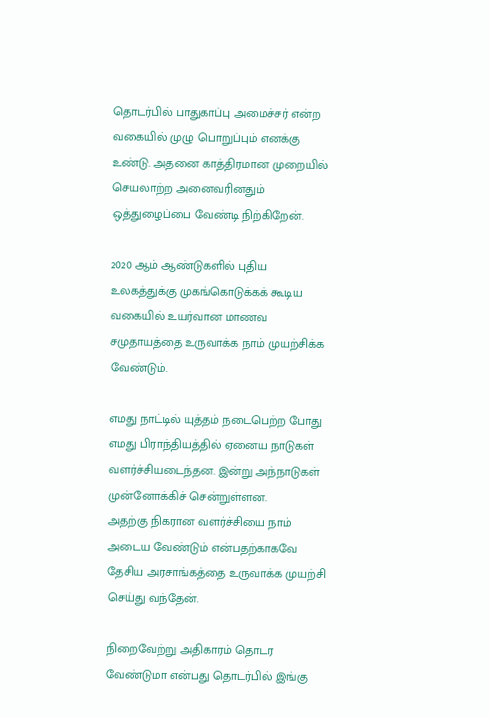தொடர்பில் பாதுகாப்பு அமைச்சர் என்ற வகையில் முழு பொறுப்பும் எனக்கு உண்டு. அதனை காத்திரமான முறையில் செயலாற்ற அனைவரினதும் ஒத்துழைப்பை வேண்டி நிற்கிறேன்.

2020 ஆம் ஆண்டுகளில் புதிய உலகத்துக்கு முகங்கொடுக்கக் கூடிய வகையில் உயர்வான மாணவ சமுதாயத்தை உருவாக்க நாம் முயற்சிக்க வேண்டும்.

எமது நாட்டில் யுத்தம் நடைபெற்ற போது எமது பிராந்தியத்தில் ஏனைய நாடுகள் வளர்ச்சியடைந்தன. இன்று அந்நாடுகள் முன்னோக்கிச் சென்றுள்ளன.
அதற்கு நிகரான வளர்ச்சியை நாம் அடைய வேண்டும் என்பதற்காகவே தேசிய அரசாங்கத்தை உருவாக்க முயற்சி செய்து வந்தேன்.

நிறைவேற்று அதிகாரம் தொடர வேண்டுமா என்பது தொடர்பில் இங்கு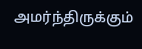அமர்ந்திருக்கும்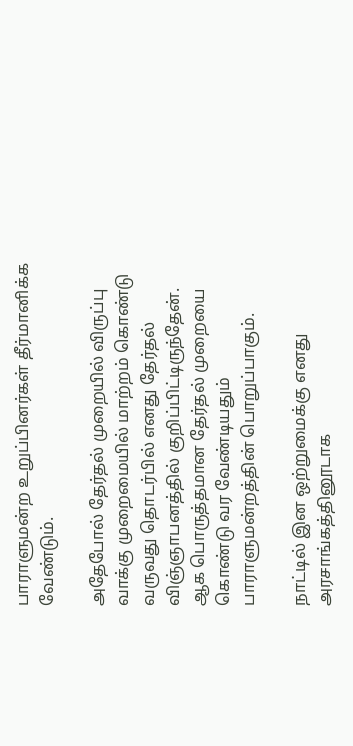பாராளுமன்ற உறுப்பினர்கள் தீர்மானிக்க வேண்டும்.

அதேபோல் தேர்தல் முறையில் விருப்பு வாக்கு முறைமையில் மாற்றம் கொண்டு வருவது தொடர்பில் எனது தேர்தல் விஞ்ஞாபனத்தில் குறிப்பிட்டிருந்தேன். ஆக பொருத்தமான தேர்தல் முறையை கொண்டு வர வேண்டியதும் பாராளுமன்றத்தின் பொறுப்பாகும்.

நாட்டில் இன ஒற்றுமைக்கு எனது அரசாங்கத்தினூடாக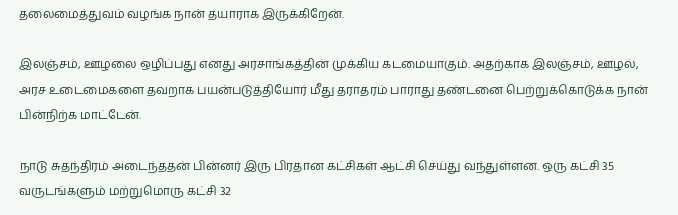தலைமைத்துவம் வழங்க நான் தயாராக இருக்கிறேன்.

இலஞ்சம், ஊழலை ஒழிப்பது எனது அரசாங்கத்தின் முக்கிய கடமையாகும். அதற்காக இலஞ்சம், ஊழல், அரச உடைமைகளை தவறாக பயன்படுத்தியோர் மீது தராதரம் பாராது தண்டனை பெற்றுக்கொடுக்க நான் பின்நிற்க மாட்டேன்.

நாடு சுதந்திரம் அடைந்ததன் பின்னர் இரு பிரதான கட்சிகள் ஆட்சி செய்து வந்துள்ளன. ஒரு கட்சி 35 வருடங்களும் மற்றுமொரு கட்சி 32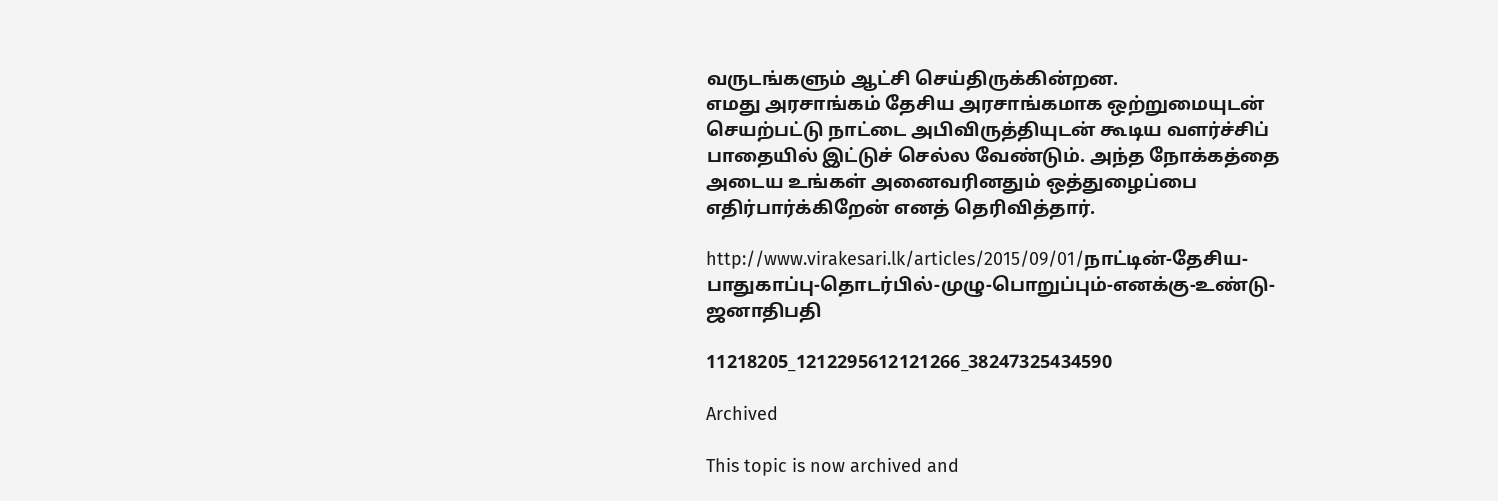வருடங்களும் ஆட்சி செய்திருக்கின்றன.
எமது அரசாங்கம் தேசிய அரசாங்கமாக ஒற்றுமையுடன் செயற்பட்டு நாட்டை அபிவிருத்தியுடன் கூடிய வளர்ச்சிப் பாதையில் இட்டுச் செல்ல வேண்டும். அந்த நோக்கத்தை அடைய உங்கள் அனைவரினதும் ஒத்துழைப்பை எதிர்பார்க்கிறேன் எனத் தெரிவித்தார்.

http://www.virakesari.lk/articles/2015/09/01/நாட்டின்-தேசிய-பாதுகாப்பு-தொடர்பில்-முழு-பொறுப்பும்-எனக்கு-உண்டு-ஜனாதிபதி

11218205_1212295612121266_38247325434590

Archived

This topic is now archived and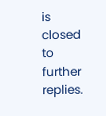is closed to further replies.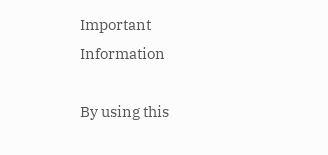Important Information

By using this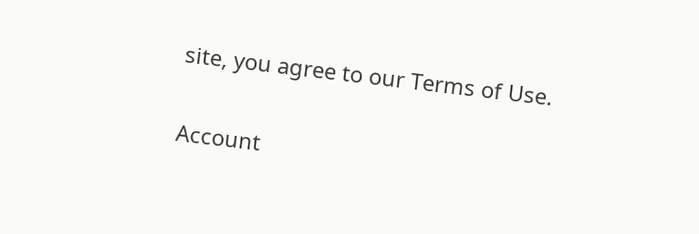site, you agree to our Terms of Use.

Account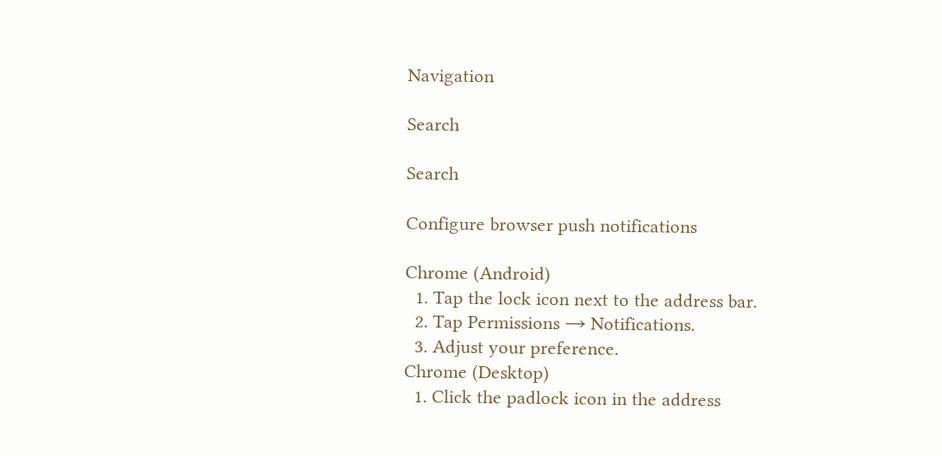Navigation

Search

Search

Configure browser push notifications

Chrome (Android)
  1. Tap the lock icon next to the address bar.
  2. Tap Permissions → Notifications.
  3. Adjust your preference.
Chrome (Desktop)
  1. Click the padlock icon in the address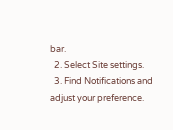bar.
  2. Select Site settings.
  3. Find Notifications and adjust your preference.